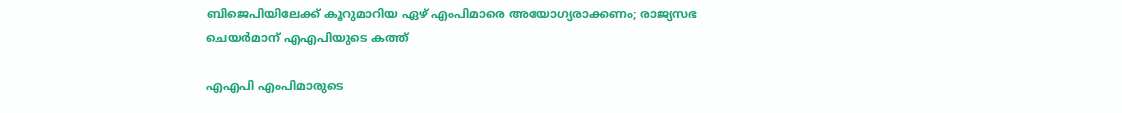ബിജെപിയിലേക്ക് കൂറുമാറിയ ഏഴ് എംപിമാരെ അയോഗ്യരാക്കണം; രാജ്യസഭ ചെയര്‍മാന് എഎപിയുടെ കത്ത്

എഎപി എംപിമാരുടെ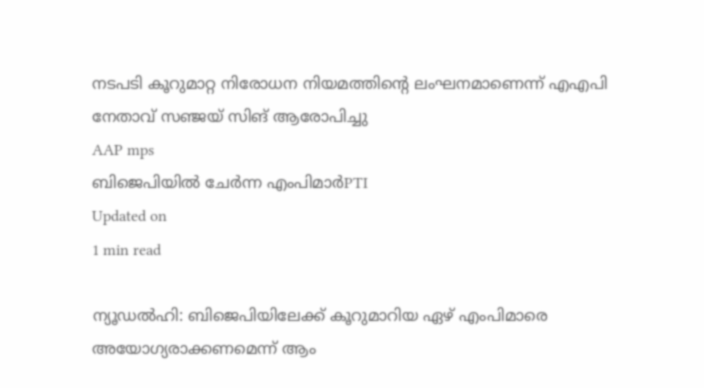നടപടി കൂറുമാറ്റ നിരോധന നിയമത്തിന്റെ ലംഘനമാണെന്ന് എഎപി നേതാവ് സഞ്ജയ് സിങ് ആരോപിച്ചു
AAP mps
ബിജെപിയിൽ ചേർന്ന എംപിമാർPTI
Updated on
1 min read

ന്യൂഡല്‍ഹി: ബിജെപിയിലേക്ക് കൂറുമാറിയ ഏഴ് എംപിമാരെ അയോഗ്യരാക്കണമെന്ന് ആം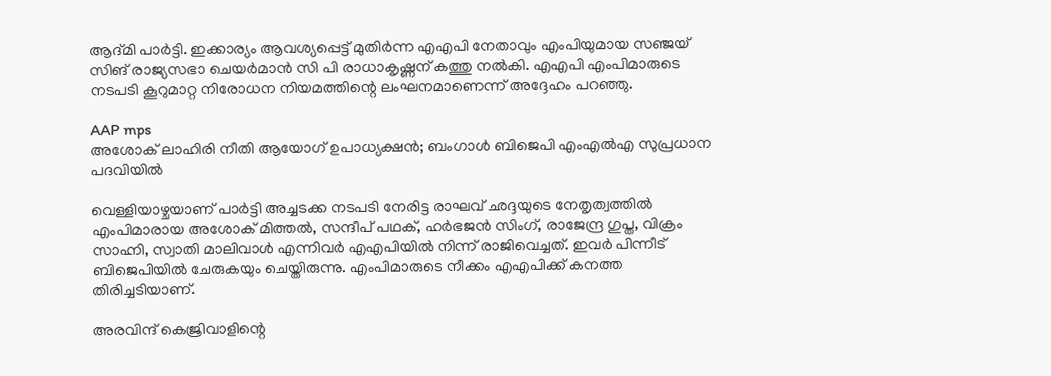ആദ്മി പാര്‍ട്ടി. ഇക്കാര്യം ആവശ്യപ്പെട്ട് മുതിര്‍ന്ന എഎപി നേതാവും എംപിയുമായ സഞ്ജയ് സിങ് രാജ്യസഭാ ചെയര്‍മാന്‍ സി പി രാധാകൃഷ്ണന് കത്തു നല്‍കി. എഎപി എംപിമാരുടെ നടപടി കൂറുമാറ്റ നിരോധന നിയമത്തിന്റെ ലംഘനമാണെന്ന് അദ്ദേഹം പറഞ്ഞു.

AAP mps
അശോക് ലാഹിരി നീതി ആയോഗ് ഉപാധ്യക്ഷന്‍; ബംഗാള്‍ ബിജെപി എംഎല്‍എ സുപ്രധാന പദവിയില്‍

വെള്ളിയാഴ്ചയാണ് പാര്‍ട്ടി അച്ചടക്ക നടപടി നേരിട്ട രാഘവ് ഛദ്ദയുടെ നേതൃത്വത്തില്‍ എംപിമാരായ അശോക് മിത്തല്‍, സന്ദീപ് പഥക്, ഹര്‍ഭജന്‍ സിംഗ്, രാജേന്ദ്ര ഗുപ്ത, വിക്രം സാഹ്നി, സ്വാതി മാലിവാള്‍ എന്നിവര്‍ എഎപിയില്‍ നിന്ന് രാജിവെച്ചത്. ഇവര്‍ പിന്നീട് ബിജെപിയില്‍ ചേരുകയും ചെയ്തിരുന്നു. എംപിമാരുടെ നീക്കം എഎപിക്ക് കനത്ത തിരിച്ചടിയാണ്.

അരവിന്ദ് കെജ്രിവാളിന്റെ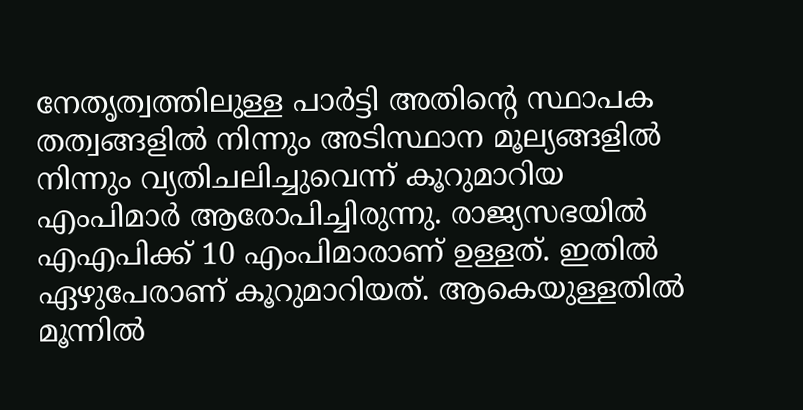നേതൃത്വത്തിലുള്ള പാര്‍ട്ടി അതിന്റെ സ്ഥാപക തത്വങ്ങളില്‍ നിന്നും അടിസ്ഥാന മൂല്യങ്ങളില്‍ നിന്നും വ്യതിചലിച്ചുവെന്ന് കൂറുമാറിയ എംപിമാര്‍ ആരോപിച്ചിരുന്നു. രാജ്യസഭയില്‍ എഎപിക്ക് 10 എംപിമാരാണ് ഉള്ളത്. ഇതില്‍ ഏഴുപേരാണ് കൂറുമാറിയത്. ആകെയുള്ളതില്‍ മൂന്നില്‍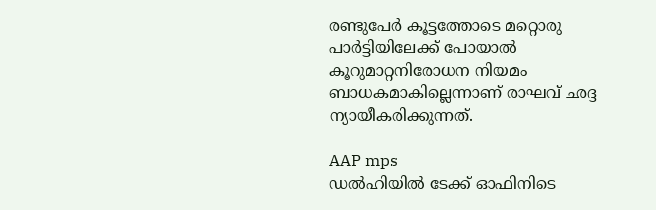രണ്ടുപേര്‍ കൂട്ടത്തോടെ മറ്റൊരു പാര്‍ട്ടിയിലേക്ക് പോയാല്‍ കൂറുമാറ്റനിരോധന നിയമം ബാധകമാകില്ലെന്നാണ് രാഘവ് ഛദ്ദ ന്യായീകരിക്കുന്നത്.

AAP mps
ഡല്‍ഹിയില്‍ ടേക്ക് ഓഫിനിടെ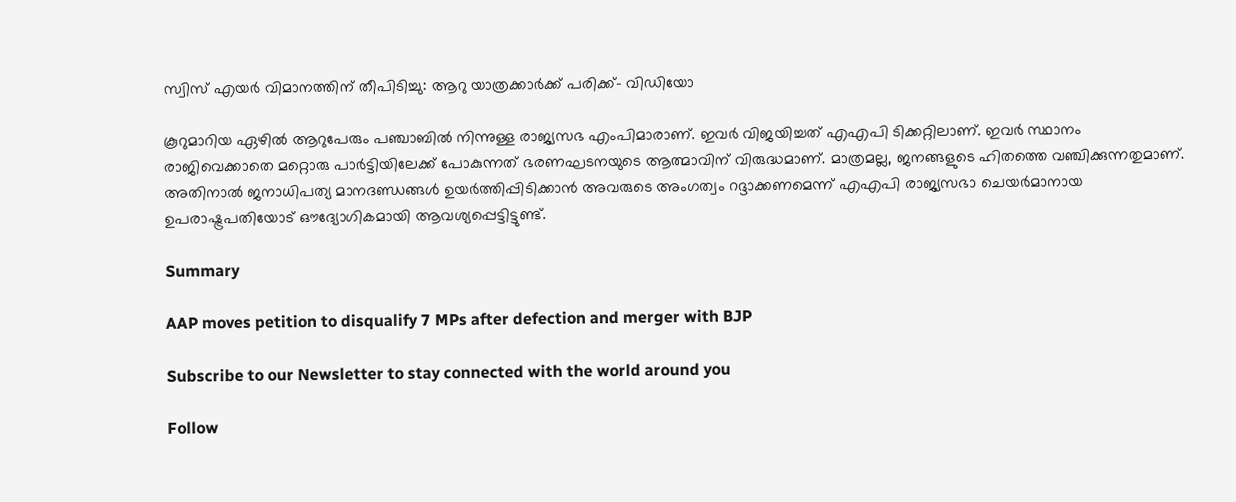സ്വിസ് എയര്‍ വിമാനത്തിന് തീപിടിച്ചു: ആറു യാത്രക്കാര്‍ക്ക് പരിക്ക്- വിഡിയോ

കൂറുമാറിയ ഏഴില്‍ ആറുപേരും പഞ്ചാബില്‍ നിന്നുള്ള രാജ്യസഭ എംപിമാരാണ്. ഇവര്‍ വിജയിച്ചത് എഎപി ടിക്കറ്റിലാണ്. ഇവര്‍ സ്ഥാനം രാജിവെക്കാതെ മറ്റൊരു പാര്‍ട്ടിയിലേക്ക് പോകുന്നത് ഭരണഘടനയുടെ ആത്മാവിന് വിരുദ്ധമാണ്. മാത്രമല്ല, ജനങ്ങളുടെ ഹിതത്തെ വഞ്ചിക്കുന്നതുമാണ്. അതിനാല്‍ ജനാധിപത്യ മാനദണ്ഡങ്ങള്‍ ഉയര്‍ത്തിപ്പിടിക്കാന്‍ അവരുടെ അംഗത്വം റദ്ദാക്കണമെന്ന് എഎപി രാജ്യസഭാ ചെയര്‍മാനായ ഉപരാഷ്ട്രപതിയോട് ഔദ്യോഗികമായി ആവശ്യപ്പെട്ടിട്ടുണ്ട്.

Summary

AAP moves petition to disqualify 7 MPs after defection and merger with BJP

Subscribe to our Newsletter to stay connected with the world around you

Follow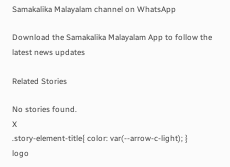Samakalika Malayalam channel on WhatsApp

Download the Samakalika Malayalam App to follow the latest news updates

Related Stories

No stories found.
X
.story-element-title{ color: var(--arrow-c-light); }
logo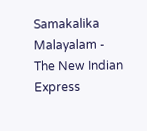Samakalika Malayalam - The New Indian Express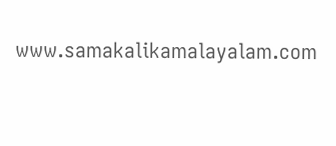www.samakalikamalayalam.com